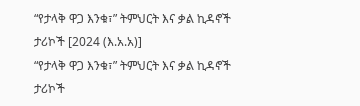“የታላቅ ዋጋ እንቁ፣” ትምህርት እና ቃል ኪዳኖች ታሪኮች [2024 (እ.አ.አ)]
“የታላቅ ዋጋ እንቁ፣” ትምህርት እና ቃል ኪዳኖች ታሪኮች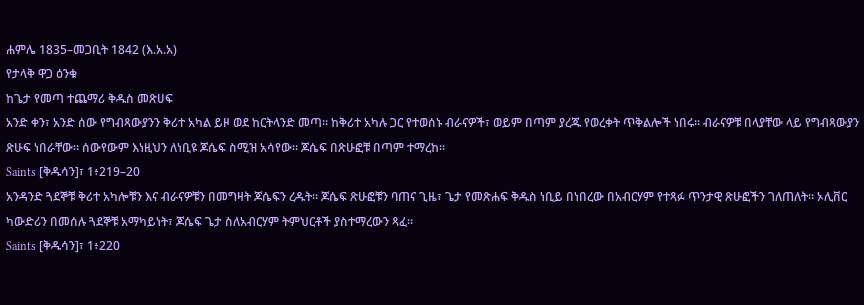ሐምሌ 1835–መጋቢት 1842 (እ.አ.አ)
የታላቅ ዋጋ ዕንቁ
ከጌታ የመጣ ተጨማሪ ቅዱስ መጽሀፍ
አንድ ቀን፣ አንድ ሰው የግብጻውያንን ቅሪተ አካል ይዞ ወደ ከርትላንድ መጣ። ከቅሪተ አካሉ ጋር የተወሰኑ ብራናዎች፣ ወይም በጣም ያረጁ የወረቀት ጥቅልሎች ነበሩ። ብራናዎቹ በላያቸው ላይ የግብጻውያን ጽሁፍ ነበራቸው። ሰውየውም እነዚህን ለነቢዩ ጆሴፍ ስሚዝ አሳየው። ጆሴፍ በጽሁፎቹ በጣም ተማረከ።
Saints [ቅዱሳን]፣ 1፥219–20
አንዳንድ ጓደኞቹ ቅሪተ አካሎቹን እና ብራናዎቹን በመግዛት ጆሴፍን ረዱት። ጆሴፍ ጽሁፎቹን ባጠና ጊዜ፣ ጌታ የመጽሐፍ ቅዱስ ነቢይ በነበረው በአብርሃም የተጻፉ ጥንታዊ ጽሁፎችን ገለጠለት። ኦሊቨር ካውድሪን በመሰሉ ጓደኞቹ አማካይነት፣ ጆሴፍ ጌታ ስለአብርሃም ትምህርቶች ያስተማረውን ጻፈ።
Saints [ቅዱሳን]፣ 1፥220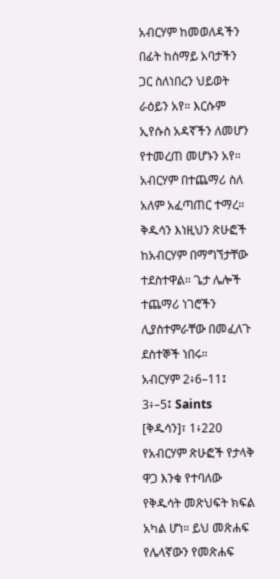አብርሃም ከመወለዳችን በፊት ከሰማይ አባታችን ጋር ስለነበረን ህይወት ራዕይን አየ። እርሱም ኢየሱስ አዳኛችን ለመሆን የተመረጠ መሆኑን አየ። አብርሃም በተጨማሪ ስለ አለም አፈጣጠር ተማረ። ቅዱሳን እነዚህን ጽሁፎች ከአብርሃም በማግኘታቸው ተደስተዋል። ጌታ ሌሎች ተጨማሪ ነገሮችን ሊያስተምራቸው በመፈለጉ ደስተኞች ነበሩ።
አብርሃም 2፥6–11፤ 3፥–5፤ Saints [ቅዱሳን]፣ 1፥220
የአብርሃም ጽሁፎች የታላቅ ዋጋ እንቁ የተባለው የቅዱሳት መጽህፍት ክፍል አካል ሆነ። ይህ መጽሐፍ የሌላኛውን የመጽሐፍ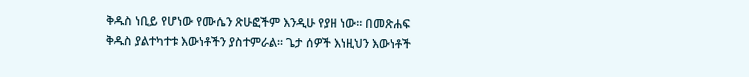ቅዱስ ነቢይ የሆነው የሙሴን ጽሁፎችም እንዲሁ የያዘ ነው። በመጽሐፍ ቅዱስ ያልተካተቱ እውነቶችን ያስተምራል። ጌታ ሰዎች እነዚህን እውነቶች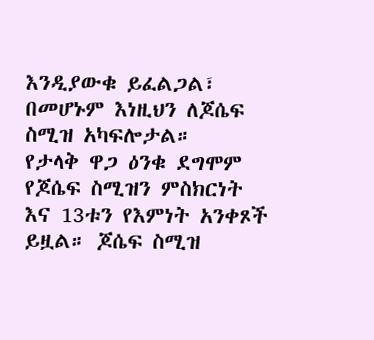እንዲያውቁ ይፈልጋል፣ በመሆኑም እነዚህን ለጆሴፍ ስሚዝ አካፍሎታል።
የታላቅ ዋጋ ዕንቁ ደግሞም የጆሴፍ ስሚዝን ምስክርነት እና 13ቱን የእምነት አንቀጾች ይዟል። ጆሴፍ ስሚዝ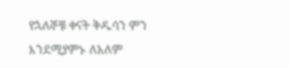የኋለኞቹ ቀናት ቅዱሳን ምን እንደሚያምኑ ለአለም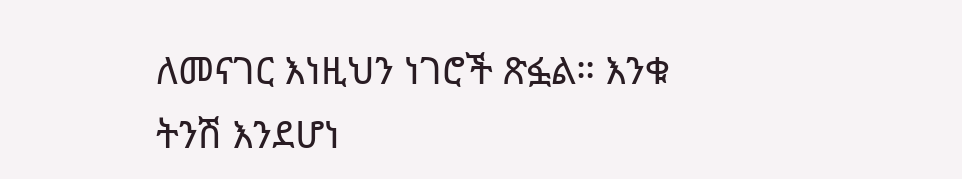ለመናገር እነዚህን ነገሮች ጽፏል። እንቁ ትንሽ እንደሆነ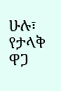ሁሉ፣ የታላቅ ዋጋ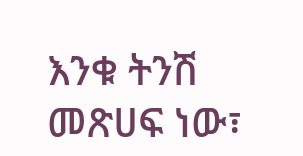እንቁ ትንሽ መጽሀፍ ነው፣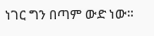ነገር ግን በጣም ውድ ነው።